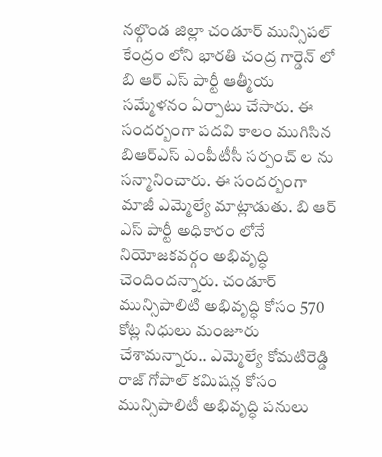నల్గొండ జిల్లా చండూర్ మున్సిపల్ కేంద్రం లోని భారతి చంద్ర గార్డెన్ లో బి ఆర్ ఎస్ పార్టీ ఆత్మీయ సమ్మేళనం ఏర్పాటు చేసారు. ఈ సందర్బంగా పదవి కాలం ముగిసిన బిఆర్ఎస్ ఎంపీటీసీ సర్పంచ్ ల ను సన్మానించారు. ఈ సందర్బంగా మాజీ ఎమ్మెల్యే మాట్లాడుతు. బి ఆర్ ఎస్ పార్టీ అధికారం లోనే నియోజకవర్గం అభివృద్ధి చెందిందన్నారు. చండూర్ మున్సిపాలిటి అభివృద్ధి కోసం 570 కోట్ల నిధులు మంజూరు చేశామన్నారు.. ఎమ్మెల్యే కోమటిరెడ్డి రాజ్ గోపాల్ కమిషన్ల కోసం మున్సిపాలిటీ అభివృద్ధి పనులు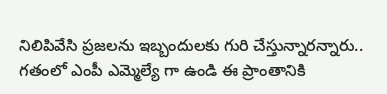నిలిపివేసి ప్రజలను ఇబ్బందులకు గురి చేస్తున్నారన్నారు.. గతంలో ఎంపీ ఎమ్మెల్యే గా ఉండి ఈ ప్రాంతానికి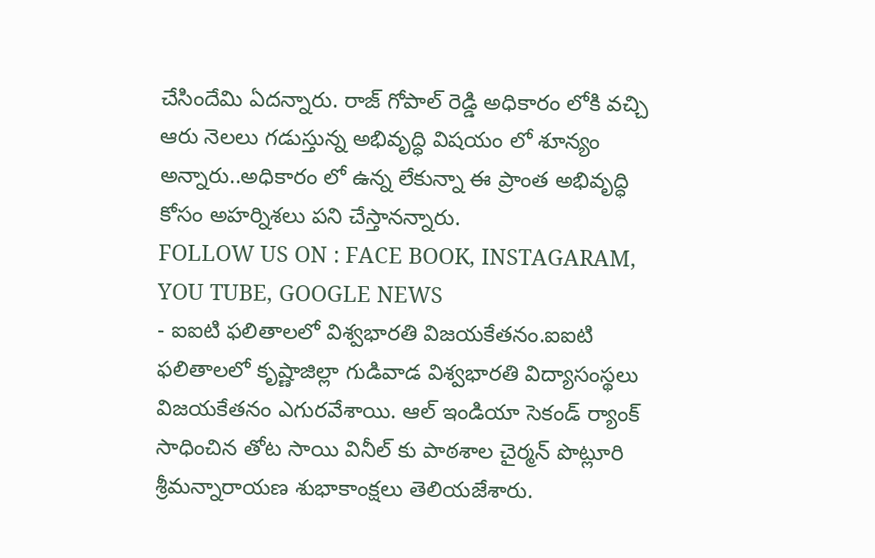చేసిందేమి ఏదన్నారు. రాజ్ గోపాల్ రెడ్డి అధికారం లోకి వచ్చి ఆరు నెలలు గడుస్తున్న అభివృద్ధి విషయం లో శూన్యం అన్నారు..అధికారం లో ఉన్న లేకున్నా ఈ ప్రాంత అభివృద్ధి కోసం అహర్నిశలు పని చేస్తానన్నారు.
FOLLOW US ON : FACE BOOK, INSTAGARAM, YOU TUBE, GOOGLE NEWS
- ఐఐటి ఫలితాలలో విశ్వభారతి విజయకేతనం.ఐఐటి ఫలితాలలో కృష్ణాజిల్లా గుడివాడ విశ్వభారతి విద్యాసంస్థలు విజయకేతనం ఎగురవేశాయి. ఆల్ ఇండియా సెకండ్ ర్యాంక్ సాధించిన తోట సాయి వినీల్ కు పాఠశాల చైర్మన్ పొట్లూరి శ్రీమన్నారాయణ శుభాకాంక్షలు తెలియజేశారు.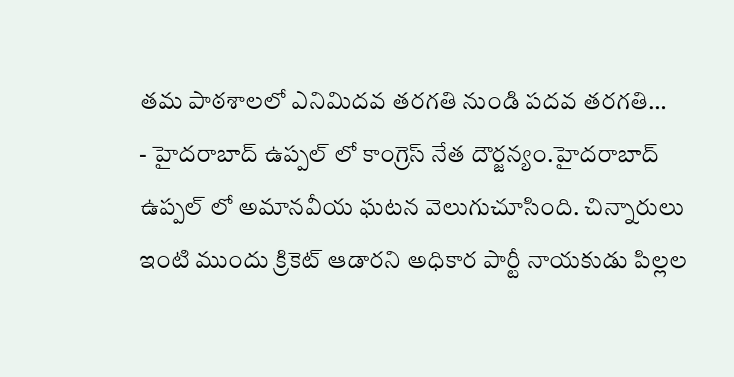తమ పాఠశాలలో ఎనిమిదవ తరగతి నుండి పదవ తరగతి…
- హైదరాబాద్ ఉప్పల్ లో కాంగ్రెస్ నేత దౌర్జన్యం.హైదరాబాద్ ఉప్పల్ లో అమానవీయ ఘటన వెలుగుచూసింది. చిన్నారులు ఇంటి ముందు క్రికెట్ ఆడారని అధికార పార్టీ నాయకుడు పిల్లల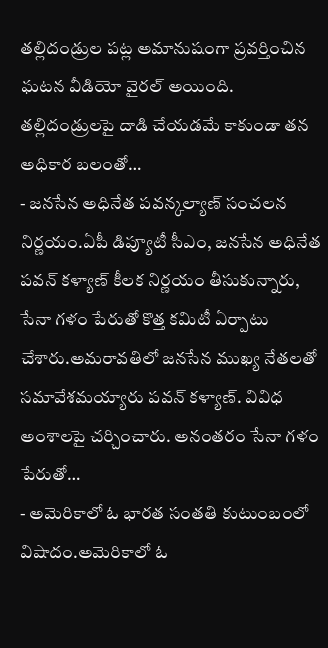తల్లిదండ్రుల పట్ల అమానుషంగా ప్రవర్తించిన ఘటన వీడియో వైరల్ అయింది. తల్లిదండ్రులపై దాడి చేయడమే కాకుండా తన అధికార బలంతో…
- జనసేన అధినేత పవన్కల్యాణ్ సంచలన నిర్ణయం.ఏపీ డిప్యూటీ సీఎం, జనసేన అధినేత పవన్ కళ్యాణ్ కీలక నిర్ణయం తీసుకున్నారు, సేనా గళం పేరుతో కొత్త కమిటీ ఏర్పాటు చేశారు.అమరావతిలో జనసేన ముఖ్య నేతలతో సమావేశమయ్యారు పవన్ కళ్యాణ్. వివిధ అంశాలపై చర్చించారు. అనంతరం సేనా గళం పేరుతో…
- అమెరికాలో ఓ భారత సంతతి కుటుంబంలో విషాదం.అమెరికాలో ఓ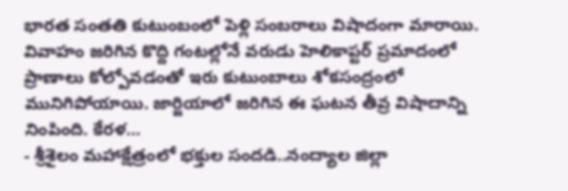భారత సంతతి కుటుంబంలో పెళ్లి సంబరాలు విషాదంగా మారాయి. వివాహం జరిగిన కొద్ది గంటల్లోనే వరుడు హెలికాప్టర్ ప్రమాదంలో ప్రాణాలు కోల్పోవడంతో ఇరు కుటుంబాలు శోకసంద్రంలో మునిగిపోయాయి. జార్జియాలో జరిగిన ఈ ఘటన తీవ్ర విషాదాన్ని నింపింది. కేరళ…
- శ్రీశైలం మహాక్షేత్రంలో భక్తుల సందడి..నంద్యాల జిల్లా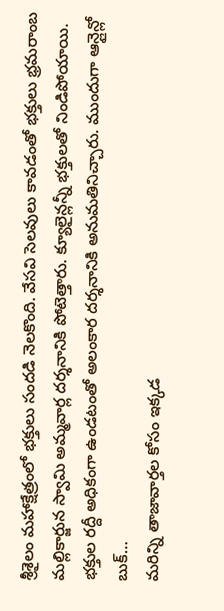శ్రీశైలం మహాక్షేత్రంలో భక్తులు సందడి నెలకొంది. వేసవి సెలవులు కావడంతో భక్తులు భ్రమరాంబ మల్లికార్జున స్వామి అమ్మవార్ల దర్శనానికి పోటెత్తారు. క్యూలైన్లన్నీ భక్తులతో నిండిపోయాయి. భక్తుల రద్దీ అధికంగా ఉండటంతో అలంకార దర్శనానికి అనుమతినిచ్చారు. ముందుగా ఆన్లైన్లో బుక్…
మరిన్ని తాజావార్తల కోసం ఇక్కడ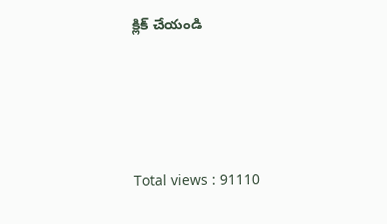క్లిక్ చేయండి




Total views : 91110